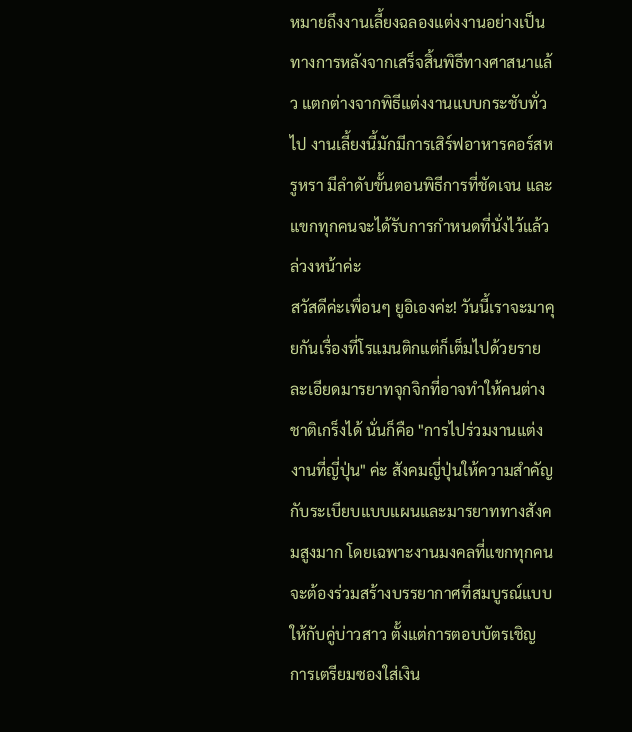หมายถึงงานเลี้ยงฉลองแต่งงานอย่างเป็นทางการหลังจากเสร็จสิ้นพิธีทางศาสนาแล้ว แตกต่างจากพิธีแต่งงานแบบกระชับทั่วไป งานเลี้ยงนี้มักมีการเสิร์ฟอาหารคอร์สหรูหรา มีลำดับขั้นตอนพิธีการที่ชัดเจน และแขกทุกคนจะได้รับการกำหนดที่นั่งไว้แล้วล่วงหน้าค่ะ
สวัสดีค่ะเพื่อนๆ ยูอิเองค่ะ! วันนี้เราจะมาคุยกันเรื่องที่โรแมนติกแต่ก็เต็มไปด้วยรายละเอียดมารยาทจุกจิกที่อาจทำให้คนต่างชาติเกร็งได้ นั่นก็คือ "การไปร่วมงานแต่งงานที่ญี่ปุ่น" ค่ะ สังคมญี่ปุ่นให้ความสำคัญกับระเบียบแบบแผนและมารยาททางสังคมสูงมาก โดยเฉพาะงานมงคลที่แขกทุกคนจะต้องร่วมสร้างบรรยากาศที่สมบูรณ์แบบให้กับคู่บ่าวสาว ตั้งแต่การตอบบัตรเชิญ การเตรียมซองใส่เงิน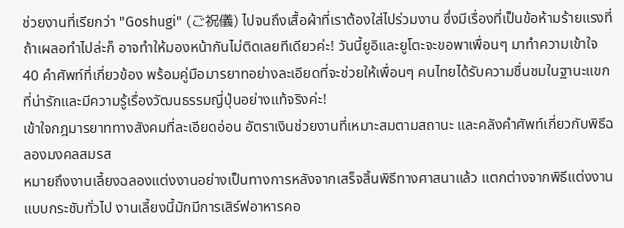ช่วยงานที่เรียกว่า "Goshugi" (ご祝儀) ไปจนถึงเสื้อผ้าที่เราต้องใส่ไปร่วมงาน ซึ่งมีเรื่องที่เป็นข้อห้ามร้ายแรงที่ถ้าเผลอทำไปล่ะก็ อาจทำให้มองหน้ากันไม่ติดเลยทีเดียวค่ะ! วันนี้ยูอิและยูโตะจะขอพาเพื่อนๆ มาทำความเข้าใจ 40 คำศัพท์ที่เกี่ยวข้อง พร้อมคู่มือมารยาทอย่างละเอียดที่จะช่วยให้เพื่อนๆ คนไทยได้รับความชื่นชมในฐานะแขกที่น่ารักและมีความรู้เรื่องวัฒนธรรมญี่ปุ่นอย่างแท้จริงค่ะ!
เข้าใจกฎมารยาททางสังคมที่ละเอียดอ่อน อัตราเงินช่วยงานที่เหมาะสมตามสถานะ และคลังคำศัพท์เกี่ยวกับพิธีฉลองมงคลสมรส
หมายถึงงานเลี้ยงฉลองแต่งงานอย่างเป็นทางการหลังจากเสร็จสิ้นพิธีทางศาสนาแล้ว แตกต่างจากพิธีแต่งงานแบบกระชับทั่วไป งานเลี้ยงนี้มักมีการเสิร์ฟอาหารคอ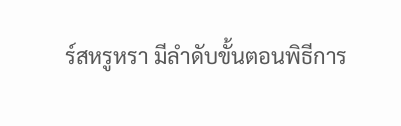ร์สหรูหรา มีลำดับขั้นตอนพิธีการ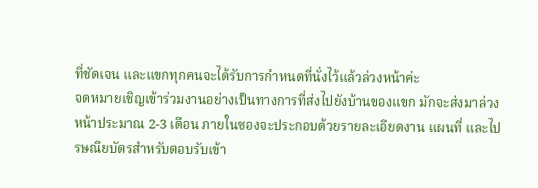ที่ชัดเจน และแขกทุกคนจะได้รับการกำหนดที่นั่งไว้แล้วล่วงหน้าค่ะ
จดหมายเชิญเข้าร่วมงานอย่างเป็นทางการที่ส่งไปยังบ้านของแขก มักจะส่งมาล่วงหน้าประมาณ 2-3 เดือน ภายในซองจะประกอบด้วยรายละเอียดงาน แผนที่ และไปรษณียบัตรสำหรับตอบรับเข้า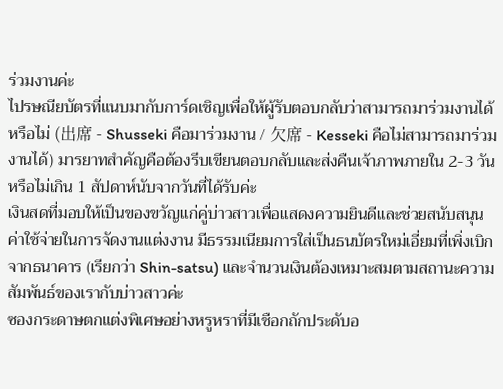ร่วมงานค่ะ
ไปรษณียบัตรที่แนบมากับการ์ดเชิญเพื่อให้ผู้รับตอบกลับว่าสามารถมาร่วมงานได้หรือไม่ (出席 - Shusseki คือมาร่วมงาน / 欠席 - Kesseki คือไม่สามารถมาร่วมงานได้) มารยาทสำคัญคือต้องรีบเขียนตอบกลับและส่งคืนเจ้าภาพภายใน 2-3 วันหรือไม่เกิน 1 สัปดาห์นับจากวันที่ได้รับค่ะ
เงินสดที่มอบให้เป็นของขวัญแก่คู่บ่าวสาวเพื่อแสดงความยินดีและช่วยสนับสนุนค่าใช้จ่ายในการจัดงานแต่งงาน มีธรรมเนียมการใส่เป็นธนบัตรใหม่เอี่ยมที่เพิ่งเบิกจากธนาคาร (เรียกว่า Shin-satsu) และจำนวนเงินต้องเหมาะสมตามสถานะความสัมพันธ์ของเรากับบ่าวสาวค่ะ
ซองกระดาษตกแต่งพิเศษอย่างหรูหราที่มีเชือกถักประดับอ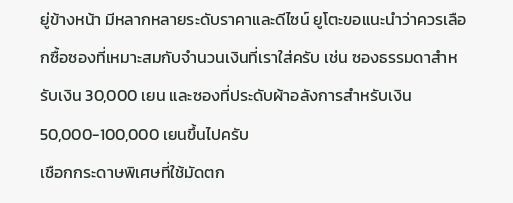ยู่ข้างหน้า มีหลากหลายระดับราคาและดีไซน์ ยูโตะขอแนะนำว่าควรเลือกซื้อซองที่เหมาะสมกับจำนวนเงินที่เราใส่ครับ เช่น ซองธรรมดาสำหรับเงิน 30,000 เยน และซองที่ประดับผ้าอลังการสำหรับเงิน 50,000-100,000 เยนขึ้นไปครับ
เชือกกระดาษพิเศษที่ใช้มัดตก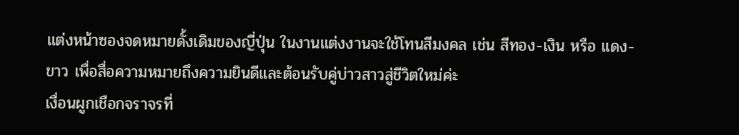แต่งหน้าซองจดหมายดั้งเดิมของญี่ปุ่น ในงานแต่งงานจะใช้โทนสีมงคล เช่น สีทอง-เงิน หรือ แดง-ขาว เพื่อสื่อความหมายถึงความยินดีและต้อนรับคู่บ่าวสาวสู่ชีวิตใหม่ค่ะ
เงื่อนผูกเชือกจราจรที่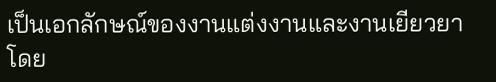เป็นเอกลักษณ์ของงานแต่งงานและงานเยียวยา โดย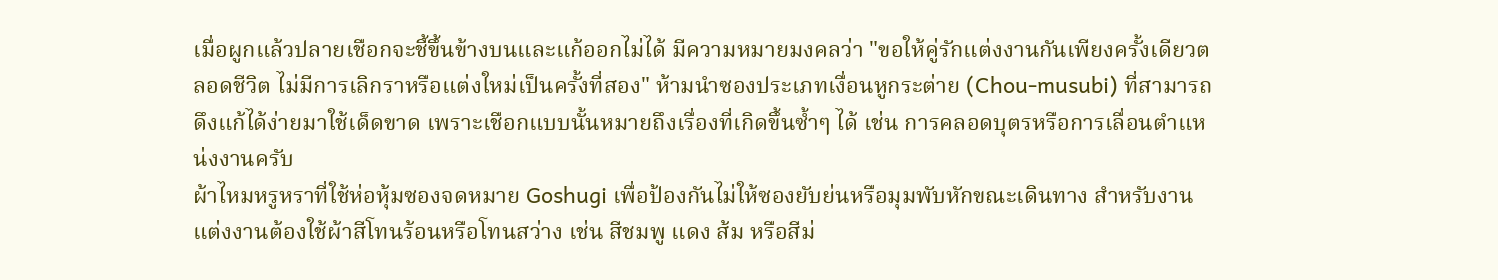เมื่อผูกแล้วปลายเชือกจะชี้ขึ้นข้างบนและแก้ออกไม่ได้ มีความหมายมงคลว่า "ขอให้คู่รักแต่งงานกันเพียงครั้งเดียวตลอดชีวิต ไม่มีการเลิกราหรือแต่งใหม่เป็นครั้งที่สอง" ห้ามนำซองประเภทเงื่อนหูกระต่าย (Chou-musubi) ที่สามารถดึงแก้ได้ง่ายมาใช้เด็ดขาด เพราะเชือกแบบนั้นหมายถึงเรื่องที่เกิดขึ้นซ้ำๆ ได้ เช่น การคลอดบุตรหรือการเลื่อนตำแหน่งงานครับ
ผ้าไหมหรูหราที่ใช้ห่อหุ้มซองจดหมาย Goshugi เพื่อป้องกันไม่ให้ซองยับย่นหรือมุมพับหักขณะเดินทาง สำหรับงานแต่งงานต้องใช้ผ้าสีโทนร้อนหรือโทนสว่าง เช่น สีชมพู แดง ส้ม หรือสีม่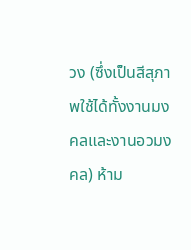วง (ซึ่งเป็นสีสุภาพใช้ได้ทั้งงานมงคลและงานอวมงคล) ห้าม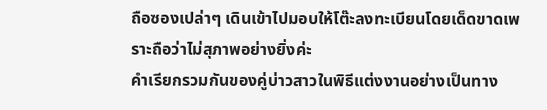ถือซองเปล่าๆ เดินเข้าไปมอบให้โต๊ะลงทะเบียนโดยเด็ดขาดเพราะถือว่าไม่สุภาพอย่างยิ่งค่ะ
คำเรียกรวมกันของคู่บ่าวสาวในพิธีแต่งงานอย่างเป็นทาง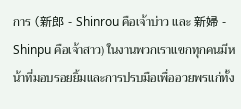การ (新郎 - Shinrou คือเจ้าบ่าว และ 新婦 - Shinpu คือเจ้าสาว) ในงานพวกเราแขกทุกคนมีหน้าที่มอบรอยยิ้มและการปรบมือเพื่ออวยพรแก่ทั้ง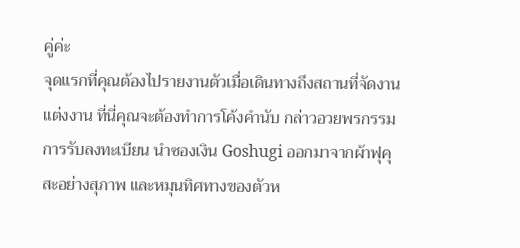คู่ค่ะ
จุดแรกที่คุณต้องไปรายงานตัวเมื่อเดินทางถึงสถานที่จัดงานแต่งงาน ที่นี่คุณจะต้องทำการโค้งคำนับ กล่าวอวยพรกรรมการรับลงทะเบียน นำซองเงิน Goshugi ออกมาจากผ้าฟุคุสะอย่างสุภาพ และหมุนทิศทางของตัวห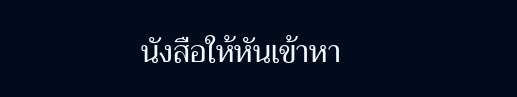นังสือให้หันเข้าหา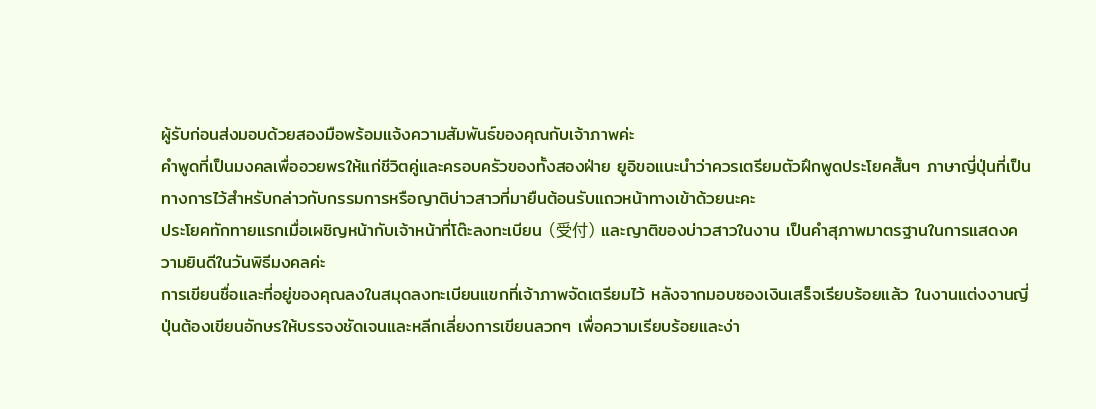ผู้รับก่อนส่งมอบด้วยสองมือพร้อมแจ้งความสัมพันธ์ของคุณกับเจ้าภาพค่ะ
คำพูดที่เป็นมงคลเพื่ออวยพรให้แก่ชีวิตคู่และครอบครัวของทั้งสองฝ่าย ยูอิขอแนะนำว่าควรเตรียมตัวฝึกพูดประโยคสั้นๆ ภาษาญี่ปุ่นที่เป็นทางการไว้สำหรับกล่าวกับกรรมการหรือญาติบ่าวสาวที่มายืนต้อนรับแถวหน้าทางเข้าด้วยนะคะ
ประโยคทักทายแรกเมื่อเผชิญหน้ากับเจ้าหน้าที่โต๊ะลงทะเบียน (受付) และญาติของบ่าวสาวในงาน เป็นคำสุภาพมาตรฐานในการแสดงความยินดีในวันพิธีมงคลค่ะ
การเขียนชื่อและที่อยู่ของคุณลงในสมุดลงทะเบียนแขกที่เจ้าภาพจัดเตรียมไว้ หลังจากมอบซองเงินเสร็จเรียบร้อยแล้ว ในงานแต่งงานญี่ปุ่นต้องเขียนอักษรให้บรรจงชัดเจนและหลีกเลี่ยงการเขียนลวกๆ เพื่อความเรียบร้อยและง่า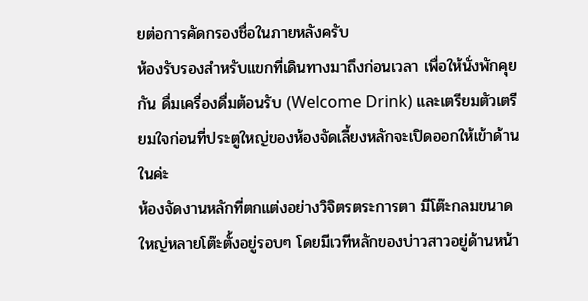ยต่อการคัดกรองชื่อในภายหลังครับ
ห้องรับรองสำหรับแขกที่เดินทางมาถึงก่อนเวลา เพื่อให้นั่งพักคุยกัน ดื่มเครื่องดื่มต้อนรับ (Welcome Drink) และเตรียมตัวเตรียมใจก่อนที่ประตูใหญ่ของห้องจัดเลี้ยงหลักจะเปิดออกให้เข้าด้านในค่ะ
ห้องจัดงานหลักที่ตกแต่งอย่างวิจิตรตระการตา มีโต๊ะกลมขนาดใหญ่หลายโต๊ะตั้งอยู่รอบๆ โดยมีเวทีหลักของบ่าวสาวอยู่ด้านหน้า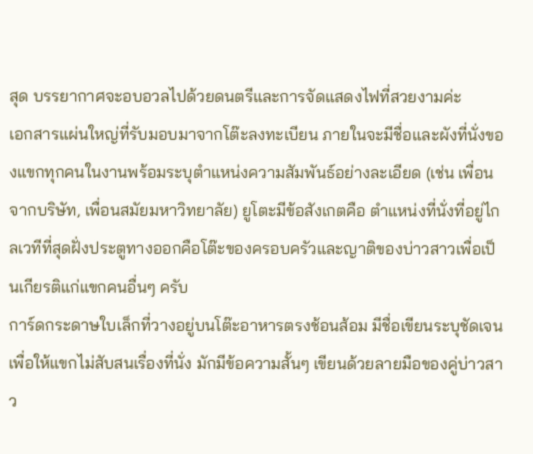สุด บรรยากาศจะอบอวลไปด้วยดนตรีและการจัดแสดงไฟที่สวยงามค่ะ
เอกสารแผ่นใหญ่ที่รับมอบมาจากโต๊ะลงทะเบียน ภายในจะมีชื่อและผังที่นั่งของแขกทุกคนในงานพร้อมระบุตำแหน่งความสัมพันธ์อย่างละเอียด (เช่น เพื่อนจากบริษัท, เพื่อนสมัยมหาวิทยาลัย) ยูโตะมีข้อสังเกตคือ ตำแหน่งที่นั่งที่อยู่ไกลเวทีที่สุดฝั่งประตูทางออกคือโต๊ะของครอบครัวและญาติของบ่าวสาวเพื่อเป็นเกียรติแก่แขกคนอื่นๆ ครับ
การ์ดกระดาษใบเล็กที่วางอยู่บนโต๊ะอาหารตรงช้อนส้อม มีชื่อเขียนระบุชัดเจนเพื่อให้แขกไม่สับสนเรื่องที่นั่ง มักมีข้อความสั้นๆ เขียนด้วยลายมือของคู่บ่าวสาว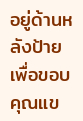อยู่ด้านหลังป้ายเพื่อขอบคุณแข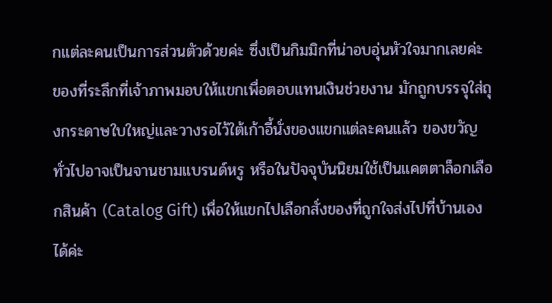กแต่ละคนเป็นการส่วนตัวด้วยค่ะ ซึ่งเป็นกิมมิกที่น่าอบอุ่นหัวใจมากเลยค่ะ
ของที่ระลึกที่เจ้าภาพมอบให้แขกเพื่อตอบแทนเงินช่วยงาน มักถูกบรรจุใส่ถุงกระดาษใบใหญ่และวางรอไว้ใต้เก้าอี้นั่งของแขกแต่ละคนแล้ว ของขวัญทั่วไปอาจเป็นจานชามแบรนด์หรู หรือในปัจจุบันนิยมใช้เป็นแคตตาล็อกเลือกสินค้า (Catalog Gift) เพื่อให้แขกไปเลือกสั่งของที่ถูกใจส่งไปที่บ้านเองได้ค่ะ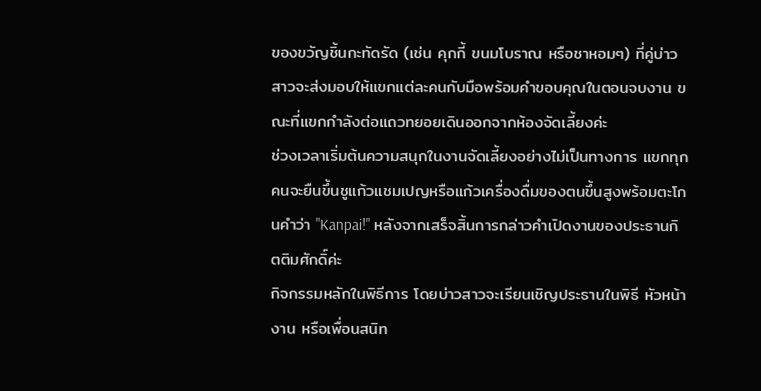ของขวัญชิ้นกะทัดรัด (เช่น คุกกี้ ขนมโบราณ หรือชาหอมๆ) ที่คู่บ่าวสาวจะส่งมอบให้แขกแต่ละคนกับมือพร้อมคำขอบคุณในตอนจบงาน ขณะที่แขกกำลังต่อแถวทยอยเดินออกจากห้องจัดเลี้ยงค่ะ
ช่วงเวลาเริ่มต้นความสนุกในงานจัดเลี้ยงอย่างไม่เป็นทางการ แขกทุกคนจะยืนขึ้นชูแก้วแชมเปญหรือแก้วเครื่องดื่มของตนขึ้นสูงพร้อมตะโกนคำว่า "Kanpai!" หลังจากเสร็จสิ้นการกล่าวคำเปิดงานของประธานกิตติมศักดิ์ค่ะ
กิจกรรมหลักในพิธีการ โดยบ่าวสาวจะเรียนเชิญประธานในพิธี หัวหน้างาน หรือเพื่อนสนิท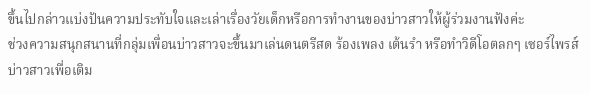ขึ้นไปกล่าวแบ่งปันความประทับใจและเล่าเรื่องวัยเด็กหรือการทำงานของบ่าวสาวให้ผู้ร่วมงานฟังค่ะ
ช่วงความสนุกสนานที่กลุ่มเพื่อนบ่าวสาวจะขึ้นมาเล่นดนตรีสด ร้องเพลง เต้นรำ หรือทำวิดีโอตลกๆ เซอร์ไพรส์บ่าวสาวเพื่อเติม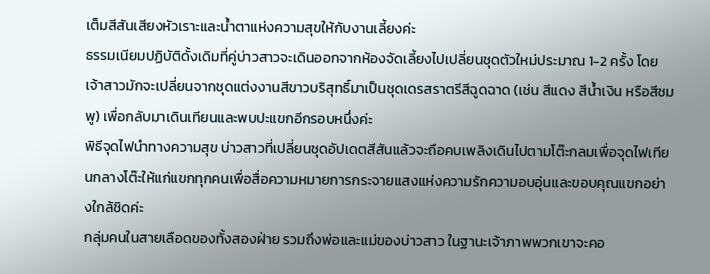เต็มสีสันเสียงหัวเราะและน้ำตาแห่งความสุขให้กับงานเลี้ยงค่ะ
ธรรมเนียมปฏิบัติดั้งเดิมที่คู่บ่าวสาวจะเดินออกจากห้องจัดเลี้ยงไปเปลี่ยนชุดตัวใหม่ประมาณ 1-2 ครั้ง โดยเจ้าสาวมักจะเปลี่ยนจากชุดแต่งงานสีขาวบริสุทธิ์มาเป็นชุดเดรสราตรีสีฉูดฉาด (เช่น สีแดง สีน้ำเงิน หรือสีชมพู) เพื่อกลับมาเดินเทียนและพบปะแขกอีกรอบหนึ่งค่ะ
พิธีจุดไฟนำทางความสุข บ่าวสาวที่เปลี่ยนชุดอัปเดตสีสันแล้วจะถือคบเพลิงเดินไปตามโต๊ะกลมเพื่อจุดไฟเทียนกลางโต๊ะให้แก่แขกทุกคนเพื่อสื่อความหมายการกระจายแสงแห่งความรักความอบอุ่นและขอบคุณแขกอย่างใกล้ชิดค่ะ
กลุ่มคนในสายเลือดของทั้งสองฝ่าย รวมถึงพ่อและแม่ของบ่าวสาว ในฐานะเจ้าภาพพวกเขาจะคอ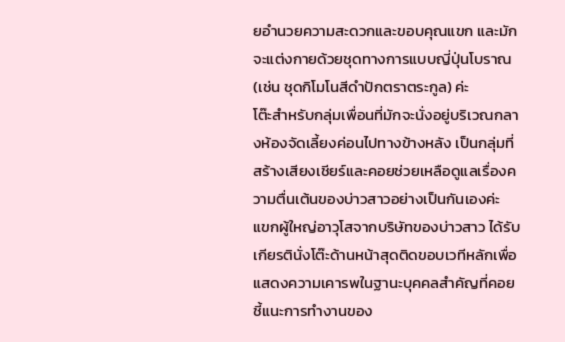ยอำนวยความสะดวกและขอบคุณแขก และมักจะแต่งกายด้วยชุดทางการแบบญี่ปุ่นโบราณ (เช่น ชุดกิโมโนสีดำปักตราตระกูล) ค่ะ
โต๊ะสำหรับกลุ่มเพื่อนที่มักจะนั่งอยู่บริเวณกลางห้องจัดเลี้ยงค่อนไปทางข้างหลัง เป็นกลุ่มที่สร้างเสียงเชียร์และคอยช่วยเหลือดูแลเรื่องความตื่นเต้นของบ่าวสาวอย่างเป็นกันเองค่ะ
แขกผู้ใหญ่อาวุโสจากบริษัทของบ่าวสาว ได้รับเกียรตินั่งโต๊ะด้านหน้าสุดติดขอบเวทีหลักเพื่อแสดงความเคารพในฐานะบุคคลสำคัญที่คอยชี้แนะการทำงานของ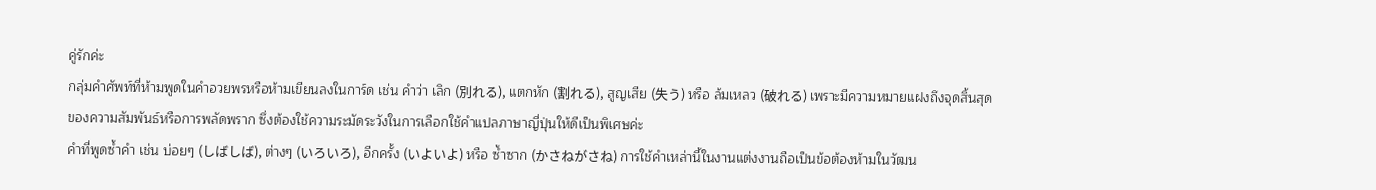คู่รักค่ะ
กลุ่มคำศัพท์ที่ห้ามพูดในคำอวยพรหรือห้ามเขียนลงในการ์ด เช่น คำว่า เลิก (別れる), แตกหัก (割れる), สูญเสีย (失う) หรือ ล้มเหลว (破れる) เพราะมีความหมายแฝงถึงจุดสิ้นสุดของความสัมพันธ์หรือการพลัดพราก ซึ่งต้องใช้ความระมัดระวังในการเลือกใช้คำแปลภาษาญี่ปุ่นให้ดีเป็นพิเศษค่ะ
คำที่พูดซ้ำคำ เช่น บ่อยๆ (しばしば), ต่างๆ (いろいろ), อีกครั้ง (いよいよ) หรือ ซ้ำซาก (かさねがさね) การใช้คำเหล่านี้ในงานแต่งงานถือเป็นข้อต้องห้ามในวัฒน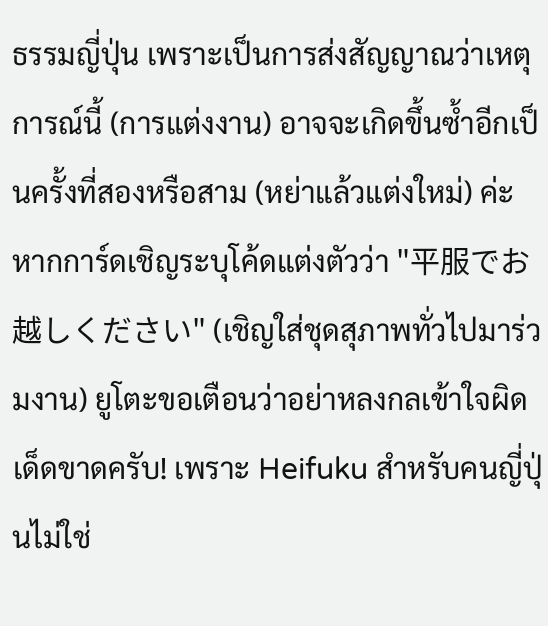ธรรมญี่ปุ่น เพราะเป็นการส่งสัญญาณว่าเหตุการณ์นี้ (การแต่งงาน) อาจจะเกิดขึ้นซ้ำอีกเป็นครั้งที่สองหรือสาม (หย่าแล้วแต่งใหม่) ค่ะ
หากการ์ดเชิญระบุโค้ดแต่งตัวว่า "平服でお越しください" (เชิญใส่ชุดสุภาพทั่วไปมาร่วมงาน) ยูโตะขอเตือนว่าอย่าหลงกลเข้าใจผิดเด็ดขาดครับ! เพราะ Heifuku สำหรับคนญี่ปุ่นไม่ใช่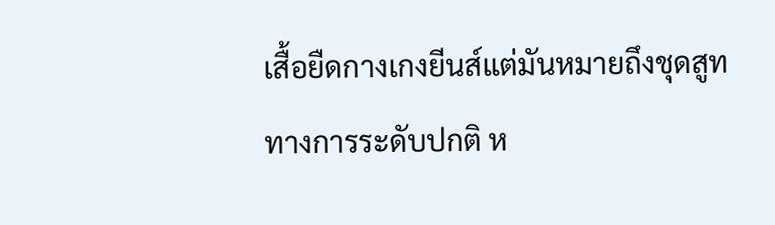เสื้อยืดกางเกงยีนส์แต่มันหมายถึงชุดสูททางการระดับปกติ ห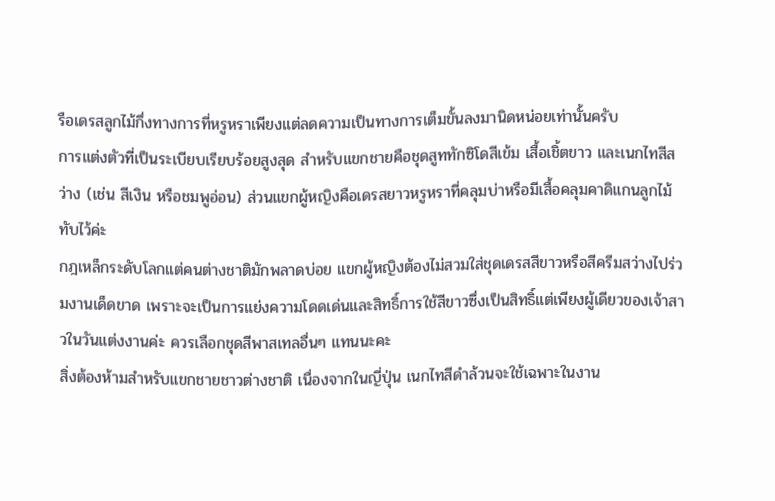รือเดรสลูกไม้กึ่งทางการที่หรูหราเพียงแต่ลดความเป็นทางการเต็มขั้นลงมานิดหน่อยเท่านั้นครับ
การแต่งตัวที่เป็นระเบียบเรียบร้อยสูงสุด สำหรับแขกชายคือชุดสูททักซิโดสีเข้ม เสื้อเชิ้ตขาว และเนกไทสีสว่าง (เช่น สีเงิน หรือชมพูอ่อน) ส่วนแขกผู้หญิงคือเดรสยาวหรูหราที่คลุมบ่าหรือมีเสื้อคลุมคาดิแกนลูกไม้ทับไว้ค่ะ
กฎเหล็กระดับโลกแต่คนต่างชาติมักพลาดบ่อย แขกผู้หญิงต้องไม่สวมใส่ชุดเดรสสีขาวหรือสีครีมสว่างไปร่วมงานเด็ดขาด เพราะจะเป็นการแย่งความโดดเด่นและสิทธิ์การใช้สีขาวซึ่งเป็นสิทธิ์แต่เพียงผู้เดียวของเจ้าสาวในวันแต่งงานค่ะ ควรเลือกชุดสีพาสเทลอื่นๆ แทนนะคะ
สิ่งต้องห้ามสำหรับแขกชายชาวต่างชาติ เนื่องจากในญี่ปุ่น เนกไทสีดำล้วนจะใช้เฉพาะในงาน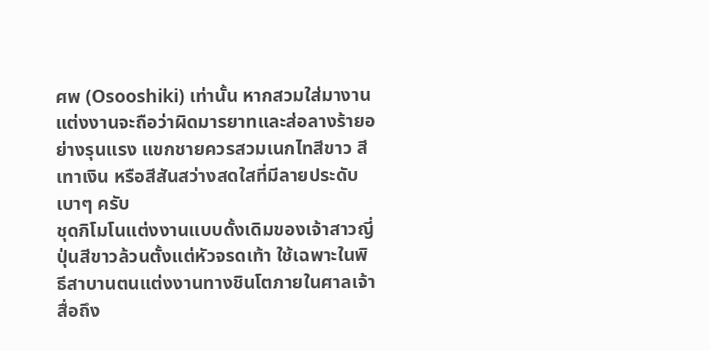ศพ (Osooshiki) เท่านั้น หากสวมใส่มางานแต่งงานจะถือว่าผิดมารยาทและส่อลางร้ายอย่างรุนแรง แขกชายควรสวมเนกไทสีขาว สีเทาเงิน หรือสีสันสว่างสดใสที่มีลายประดับเบาๆ ครับ
ชุดกิโมโนแต่งงานแบบดั้งเดิมของเจ้าสาวญี่ปุ่นสีขาวล้วนตั้งแต่หัวจรดเท้า ใช้เฉพาะในพิธีสาบานตนแต่งงานทางชินโตภายในศาลเจ้า สื่อถึง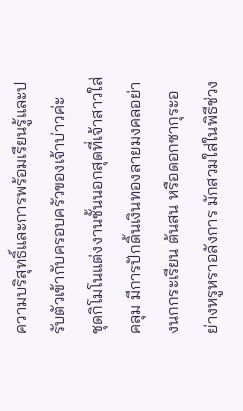ความบริสุทธิ์และการพร้อมเรียนรู้และปรับตัวเข้ากับครอบครัวของเจ้าบ่าวค่ะ
ชุดกิโมโนแต่งงานชั้นนอกสุดที่เจ้าสาวใส่คลุม มีการปักดิ้นเงินทองลายมงคลอย่างนกกระเรียน ต้นสน หรือดอกซากุระอย่างหรูหราอลังการ มักสวมใส่ในพิธีช่วง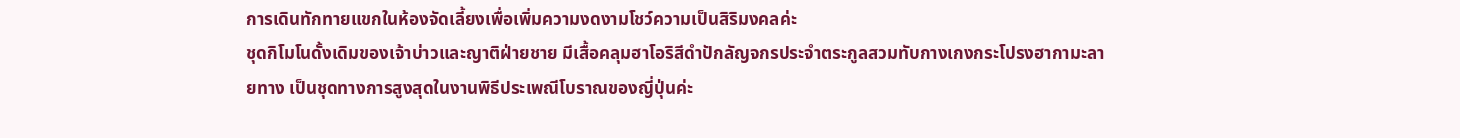การเดินทักทายแขกในห้องจัดเลี้ยงเพื่อเพิ่มความงดงามโชว์ความเป็นสิริมงคลค่ะ
ชุดกิโมโนดั้งเดิมของเจ้าบ่าวและญาติฝ่ายชาย มีเสื้อคลุมฮาโอริสีดำปักลัญจกรประจำตระกูลสวมทับกางเกงกระโปรงฮากามะลายทาง เป็นชุดทางการสูงสุดในงานพิธีประเพณีโบราณของญี่ปุ่นค่ะ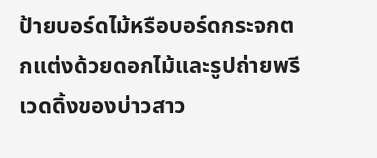ป้ายบอร์ดไม้หรือบอร์ดกระจกตกแต่งด้วยดอกไม้และรูปถ่ายพรีเวดดิ้งของบ่าวสาว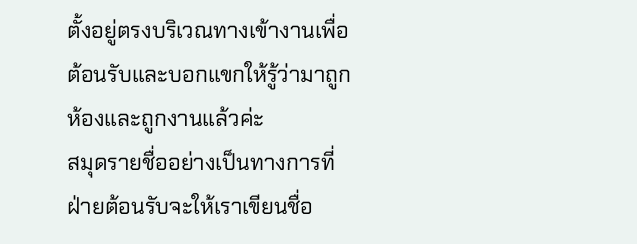ตั้งอยู่ตรงบริเวณทางเข้างานเพื่อต้อนรับและบอกแขกให้รู้ว่ามาถูกห้องและถูกงานแล้วค่ะ
สมุดรายชื่ออย่างเป็นทางการที่ฝ่ายต้อนรับจะให้เราเขียนชื่อ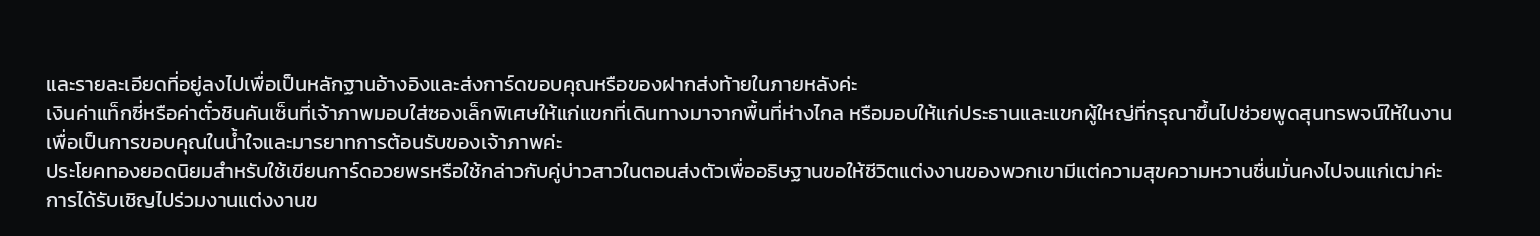และรายละเอียดที่อยู่ลงไปเพื่อเป็นหลักฐานอ้างอิงและส่งการ์ดขอบคุณหรือของฝากส่งท้ายในภายหลังค่ะ
เงินค่าแท็กซี่หรือค่าตั๋วชินคันเซ็นที่เจ้าภาพมอบใส่ซองเล็กพิเศษให้แก่แขกที่เดินทางมาจากพื้นที่ห่างไกล หรือมอบให้แก่ประธานและแขกผู้ใหญ่ที่กรุณาขึ้นไปช่วยพูดสุนทรพจน์ให้ในงานเพื่อเป็นการขอบคุณในน้ำใจและมารยาทการต้อนรับของเจ้าภาพค่ะ
ประโยคทองยอดนิยมสำหรับใช้เขียนการ์ดอวยพรหรือใช้กล่าวกับคู่บ่าวสาวในตอนส่งตัวเพื่ออธิษฐานขอให้ชีวิตแต่งงานของพวกเขามีแต่ความสุขความหวานชื่นมั่นคงไปจนแก่เฒ่าค่ะ
การได้รับเชิญไปร่วมงานแต่งงานข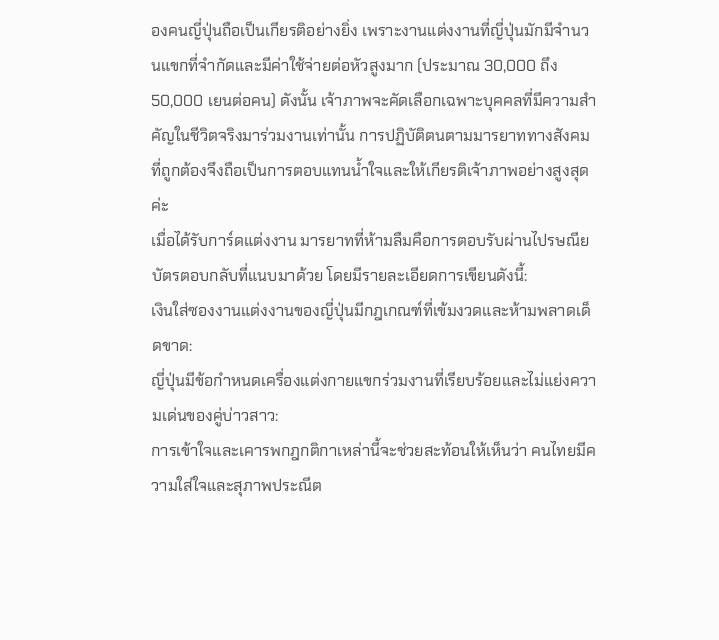องคนญี่ปุ่นถือเป็นเกียรติอย่างยิ่ง เพราะงานแต่งงานที่ญี่ปุ่นมักมีจำนวนแขกที่จำกัดและมีค่าใช้จ่ายต่อหัวสูงมาก (ประมาณ 30,000 ถึง 50,000 เยนต่อคน) ดังนั้น เจ้าภาพจะคัดเลือกเฉพาะบุคคลที่มีความสำคัญในชีวิตจริงมาร่วมงานเท่านั้น การปฏิบัติตนตามมารยาททางสังคมที่ถูกต้องจึงถือเป็นการตอบแทนน้ำใจและให้เกียรติเจ้าภาพอย่างสูงสุดค่ะ
เมื่อได้รับการ์ดแต่งงาน มารยาทที่ห้ามลืมคือการตอบรับผ่านไปรษณียบัตรตอบกลับที่แนบมาด้วย โดยมีรายละเอียดการเขียนดังนี้:
เงินใส่ซองงานแต่งงานของญี่ปุ่นมีกฎเกณฑ์ที่เข้มงวดและห้ามพลาดเด็ดขาด:
ญี่ปุ่นมีข้อกำหนดเครื่องแต่งกายแขกร่วมงานที่เรียบร้อยและไม่แย่งความเด่นของคู่บ่าวสาว:
การเข้าใจและเคารพกฎกติกาเหล่านี้จะช่วยสะท้อนให้เห็นว่า คนไทยมีความใส่ใจและสุภาพประณีต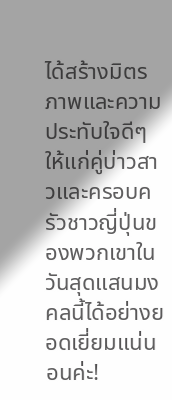ได้สร้างมิตรภาพและความประทับใจดีๆ ให้แก่คู่บ่าวสาวและครอบครัวชาวญี่ปุ่นของพวกเขาในวันสุดแสนมงคลนี้ได้อย่างยอดเยี่ยมแน่นอนค่ะ!